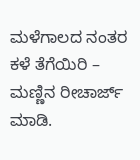ಮಳೆಗಾಲದ ನಂತರ ಕಳೆ ತೆಗೆಯಿರಿ – ಮಣ್ಣಿನ ರೀಚಾರ್ಜ್ ಮಾಡಿ.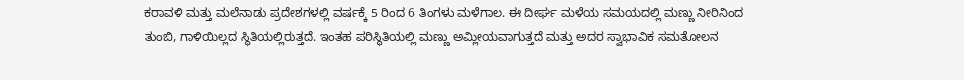ಕರಾವಳಿ ಮತ್ತು ಮಲೆನಾಡು ಪ್ರದೇಶಗಳಲ್ಲಿ ವರ್ಷಕ್ಕೆ 5 ರಿಂದ 6 ತಿಂಗಳು ಮಳೆಗಾಲ. ಈ ದೀರ್ಘ ಮಳೆಯ ಸಮಯದಲ್ಲಿ ಮಣ್ಣು ನೀರಿನಿಂದ ತುಂಬಿ, ಗಾಳಿಯಿಲ್ಲದ ಸ್ಥಿತಿಯಲ್ಲಿರುತ್ತದೆ. ಇಂತಹ ಪರಿಸ್ಥಿತಿಯಲ್ಲಿ ಮಣ್ಣು ಅಮ್ಲೀಯವಾಗುತ್ತದೆ ಮತ್ತು ಅದರ ಸ್ವಾಭಾವಿಕ ಸಮತೋಲನ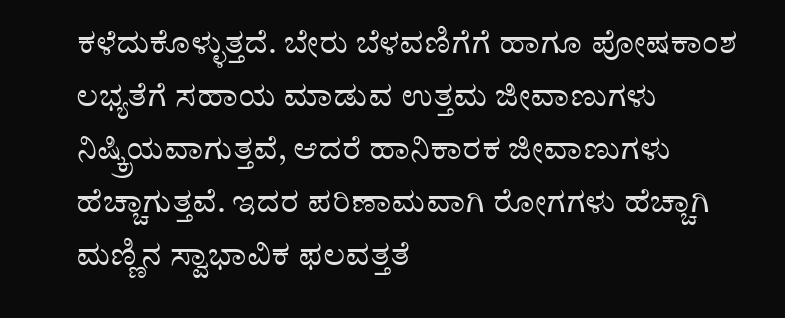ಕಳೆದುಕೊಳ್ಳುತ್ತದೆ. ಬೇರು ಬೆಳವಣಿಗೆಗೆ ಹಾಗೂ ಪೋಷಕಾಂಶ ಲಭ್ಯತೆಗೆ ಸಹಾಯ ಮಾಡುವ ಉತ್ತಮ ಜೀವಾಣುಗಳು ನಿಷ್ಕ್ರಿಯವಾಗುತ್ತವೆ, ಆದರೆ ಹಾನಿಕಾರಕ ಜೀವಾಣುಗಳು ಹೆಚ್ಚಾಗುತ್ತವೆ. ಇದರ ಪರಿಣಾಮವಾಗಿ ರೋಗಗಳು ಹೆಚ್ಚಾಗಿ ಮಣ್ಣಿನ ಸ್ವಾಭಾವಿಕ ಫಲವತ್ತತೆ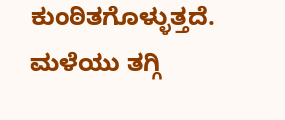ಕುಂಠಿತಗೊಳ್ಳುತ್ತದೆ. ಮಳೆಯು ತಗ್ಗಿ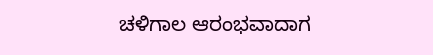ಚಳಿಗಾಲ ಆರಂಭವಾದಾಗ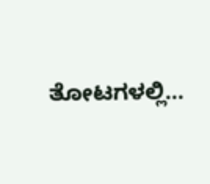ತೋಟಗಳಲ್ಲಿ…